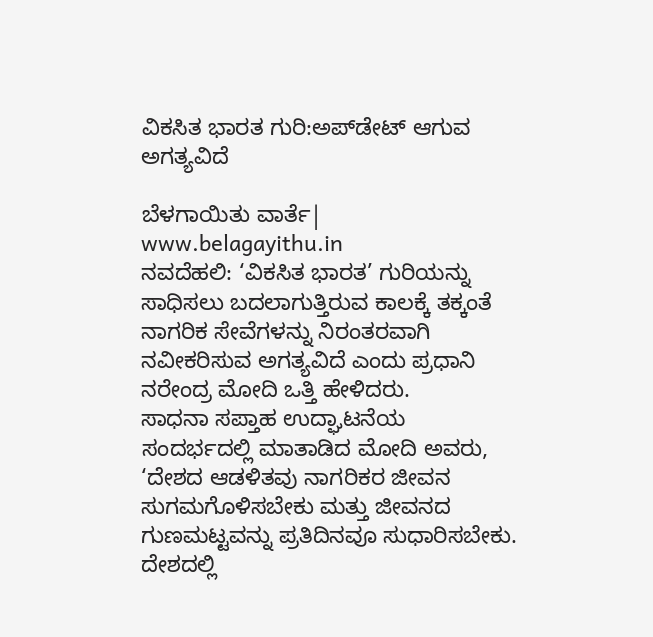ವಿಕಸಿತ ಭಾರತ ಗುರಿ:ಅಪ್‌ಡೇಟ್ ಆಗುವ ಅಗತ್ಯವಿದೆ

ಬೆಳಗಾಯಿತು ವಾರ್ತೆ| www.belagayithu.in
ನವದೆಹಲಿ: ‘ವಿಕಸಿತ ಭಾರತ’ ಗುರಿಯನ್ನು ಸಾಧಿಸಲು ಬದಲಾಗುತ್ತಿರುವ ಕಾಲಕ್ಕೆ ತಕ್ಕಂತೆ ನಾಗರಿಕ ಸೇವೆಗಳನ್ನು ನಿರಂತರವಾಗಿ ನವೀಕರಿಸುವ ಅಗತ್ಯವಿದೆ ಎಂದು ಪ್ರಧಾನಿ ನರೇಂದ್ರ ಮೋದಿ ಒತ್ತಿ ಹೇಳಿದರು.
ಸಾಧನಾ ಸಪ್ತಾಹ ಉದ್ಘಾಟನೆಯ ಸಂದರ್ಭದಲ್ಲಿ ಮಾತಾಡಿದ ಮೋದಿ ಅವರು, ‘ದೇಶದ ಆಡಳಿತವು ನಾಗರಿಕರ ಜೀವನ ಸುಗಮಗೊಳಿಸಬೇಕು ಮತ್ತು ಜೀವನದ ಗುಣಮಟ್ಟವನ್ನು ಪ್ರತಿದಿನವೂ ಸುಧಾರಿಸಬೇಕು. ದೇಶದಲ್ಲಿ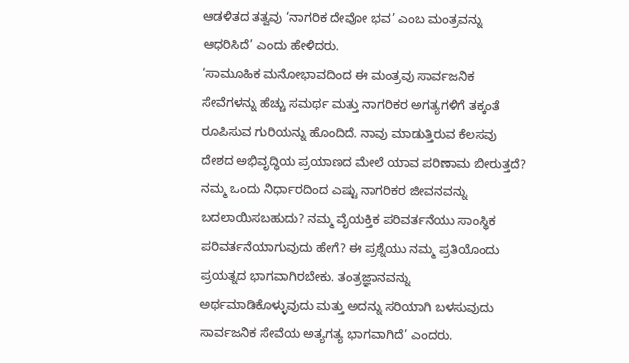ಆಡಳಿತದ ತತ್ವವು ‘ನಾಗರಿಕ ದೇವೋ ಭವ’ ಎಂಬ ಮಂತ್ರವನ್ನು ಆಧರಿಸಿದೆ’ ಎಂದು ಹೇಳಿದರು.
‘ಸಾಮೂಹಿಕ ಮನೋಭಾವದಿಂದ ಈ ಮಂತ್ರವು ಸಾರ್ವಜನಿಕ ಸೇವೆಗಳನ್ನು ಹೆಚ್ಚು ಸಮರ್ಥ ಮತ್ತು ನಾಗರಿಕರ ಅಗತ್ಯಗಳಿಗೆ ತಕ್ಕಂತೆ ರೂಪಿಸುವ ಗುರಿಯನ್ನು ಹೊಂದಿದೆ. ನಾವು ಮಾಡುತ್ತಿರುವ ಕೆಲಸವು ದೇಶದ ಅಭಿವೃದ್ಧಿಯ ಪ್ರಯಾಣದ ಮೇಲೆ ಯಾವ ಪರಿಣಾಮ ಬೀರುತ್ತದೆ? ನಮ್ಮ ಒಂದು ನಿರ್ಧಾರದಿಂದ ಎಷ್ಟು ನಾಗರಿಕರ ಜೀವನವನ್ನು ಬದಲಾಯಿಸಬಹುದು? ನಮ್ಮ ವೈಯಕ್ತಿಕ ಪರಿವರ್ತನೆಯು ಸಾಂಸ್ಥಿಕ ಪರಿವರ್ತನೆಯಾಗುವುದು ಹೇಗೆ? ಈ ಪ್ರಶ್ನೆಯು ನಮ್ಮ ಪ್ರತಿಯೊಂದು ಪ್ರಯತ್ನದ ಭಾಗವಾಗಿರಬೇಕು. ತಂತ್ರಜ್ಞಾನವನ್ನು ಅರ್ಥಮಾಡಿಕೊಳ್ಳುವುದು ಮತ್ತು ಅದನ್ನು ಸರಿಯಾಗಿ ಬಳಸುವುದು ಸಾರ್ವಜನಿಕ ಸೇವೆಯ ಅತ್ಯಗತ್ಯ ಭಾಗವಾಗಿದೆ’ ಎಂದರು.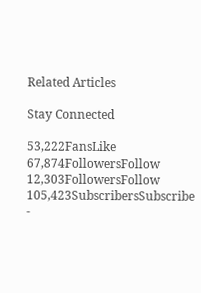Related Articles

Stay Connected

53,222FansLike
67,874FollowersFollow
12,303FollowersFollow
105,423SubscribersSubscribe
-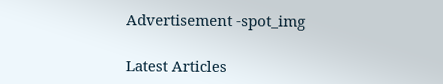Advertisement -spot_img

Latest Articles